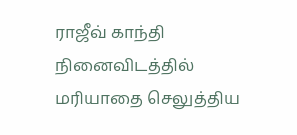ராஜீவ் காந்தி நினைவிடத்தில் மரியாதை செலுத்திய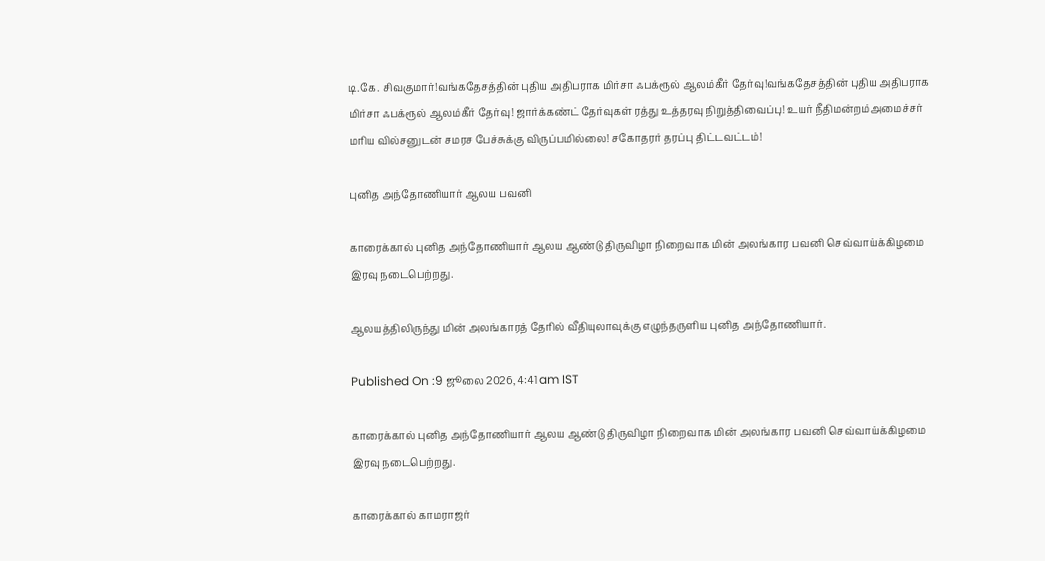டி.கே. சிவகுமார்!வங்கதேசத்தின் புதிய அதிபராக மிர்சா ஃபக்ரூல் ஆலம்கீர் தேர்வு!வங்கதேசத்தின் புதிய அதிபராக மிர்சா ஃபக்ரூல் ஆலம்கீர் தேர்வு! ஜார்க்கண்ட் தேர்வுகள் ரத்து உத்தரவு நிறுத்திவைப்பு! உயர் நீதிமன்றம்அமைச்சர் மரிய வில்சனுடன் சமரச பேச்சுக்கு விருப்பமில்லை! சகோதரர் தரப்பு திட்டவட்டம்!

புனித அந்தோணியார் ஆலய பவனி

காரைக்கால் புனித அந்தோணியார் ஆலய ஆண்டு திருவிழா நிறைவாக மின் அலங்கார பவனி செவ்வாய்க்கிழமை இரவு நடைபெற்றது.

ஆலயத்திலிருந்து மின் அலங்காரத் தேரில் வீதியுலாவுக்கு எழுந்தருளிய புனித அந்தோணியார்.

Published On :9 ஜூலை 2026, 4:41 am IST

காரைக்கால் புனித அந்தோணியார் ஆலய ஆண்டு திருவிழா நிறைவாக மின் அலங்கார பவனி செவ்வாய்க்கிழமை இரவு நடைபெற்றது.

காரைக்கால் காமராஜர்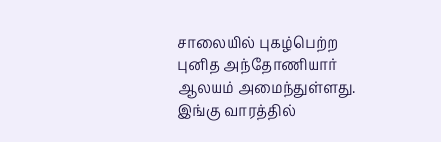சாலையில் புகழ்பெற்ற புனித அந்தோணியார் ஆலயம் அமைந்துள்ளது. இங்கு வாரத்தில்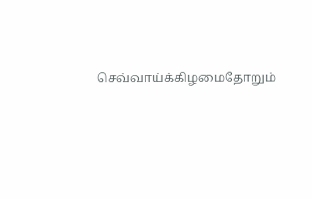செவ்வாய்க்கிழமைதோறும்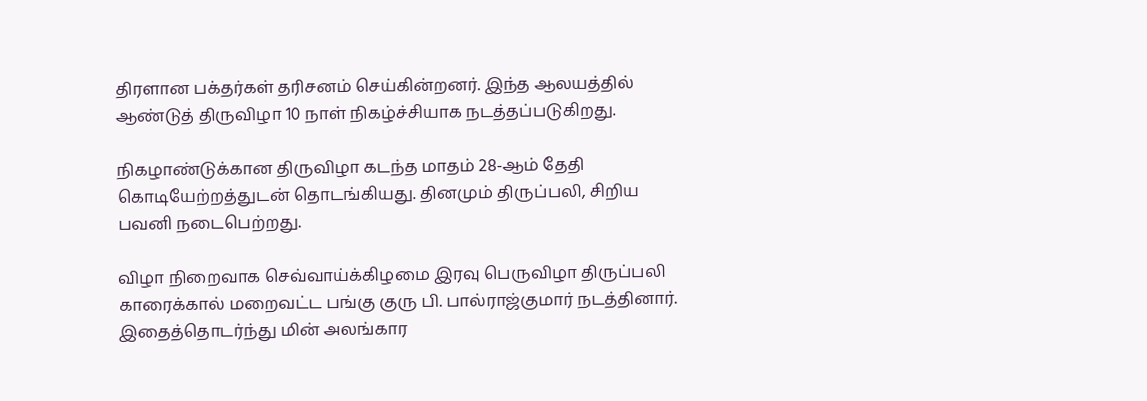திரளான பக்தர்கள் தரிசனம் செய்கின்றனர். இந்த ஆலயத்தில் ஆண்டுத் திருவிழா 10 நாள் நிகழ்ச்சியாக நடத்தப்படுகிறது.

நிகழாண்டுக்கான திருவிழா கடந்த மாதம் 28-ஆம் தேதி கொடியேற்றத்துடன் தொடங்கியது. தினமும் திருப்பலி, சிறிய பவனி நடைபெற்றது.

விழா நிறைவாக செவ்வாய்க்கிழமை இரவு பெருவிழா திருப்பலி காரைக்கால் மறைவட்ட பங்கு குரு பி. பால்ராஜ்குமார் நடத்தினார். இதைத்தொடர்ந்து மின் அலங்கார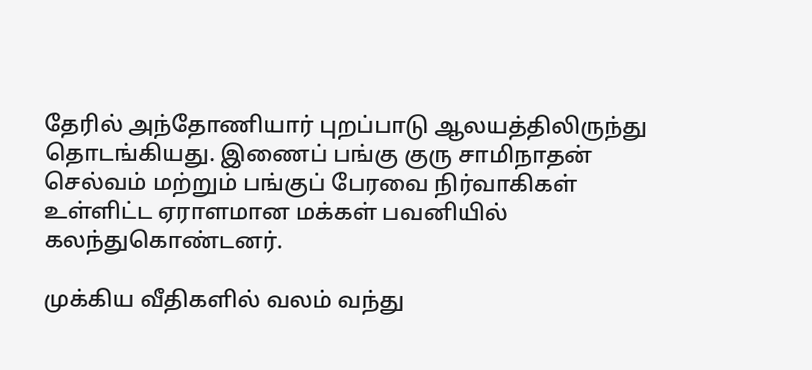தேரில் அந்தோணியார் புறப்பாடு ஆலயத்திலிருந்து தொடங்கியது. இணைப் பங்கு குரு சாமிநாதன் செல்வம் மற்றும் பங்குப் பேரவை நிர்வாகிகள் உள்ளிட்ட ஏராளமான மக்கள் பவனியில் கலந்துகொண்டனர்.

முக்கிய வீதிகளில் வலம் வந்து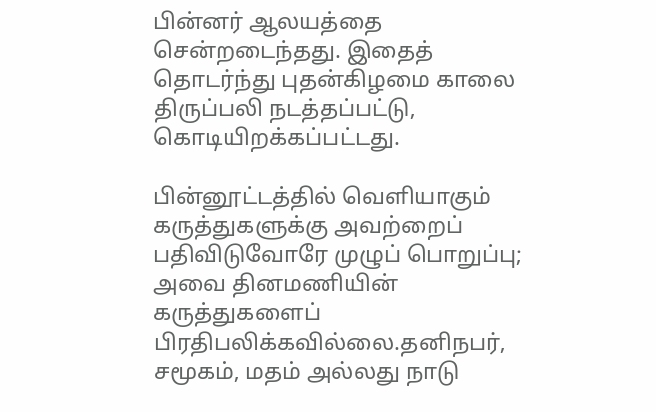பின்னர் ஆலயத்தை சென்றடைந்தது. இதைத் தொடர்ந்து புதன்கிழமை காலை திருப்பலி நடத்தப்பட்டு, கொடியிறக்கப்பட்டது.

பின்னூட்டத்தில் வெளியாகும் கருத்துகளுக்கு அவற்றைப் பதிவிடுவோரே முழுப் பொறுப்பு; அவை தினமணியின் கருத்துகளைப் பிரதிபலிக்கவில்லை.தனிநபர், சமூகம், மதம் அல்லது நாடு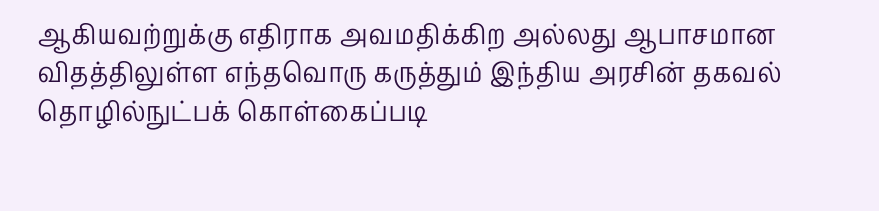ஆகியவற்றுக்கு எதிராக அவமதிக்கிற அல்லது ஆபாசமான விதத்திலுள்ள எந்தவொரு கருத்தும் இந்திய அரசின் தகவல் தொழில்நுட்பக் கொள்கைப்படி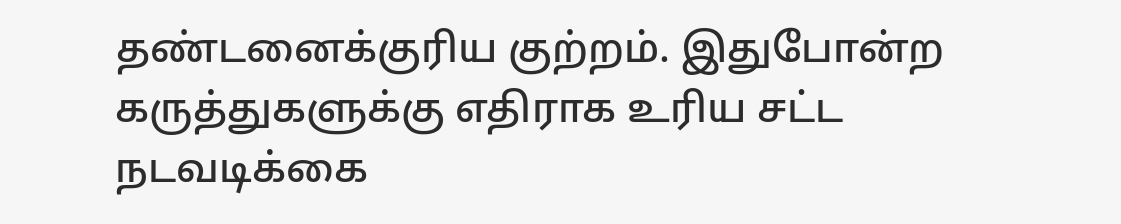தண்டனைக்குரிய குற்றம். இதுபோன்ற கருத்துகளுக்கு எதிராக உரிய சட்ட நடவடிக்கை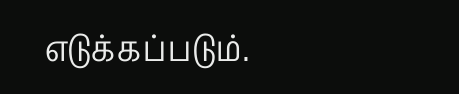எடுக்கப்படும்.